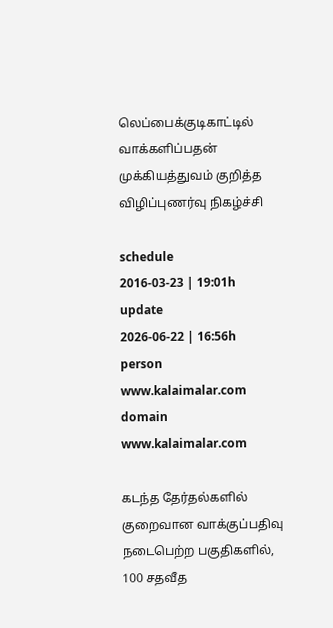லெப்பைக்குடிகாட்டில் வாக்களிப்பதன் முக்கியத்துவம் குறித்த விழிப்புணர்வு நிகழ்ச்சி

schedule
2016-03-23 | 19:01h
update
2026-06-22 | 16:56h
person
www.kalaimalar.com
domain
www.kalaimalar.com

கடந்த தேர்தல்களில் குறைவான வாக்குப்பதிவு நடைபெற்ற பகுதிகளில், 100 சதவீத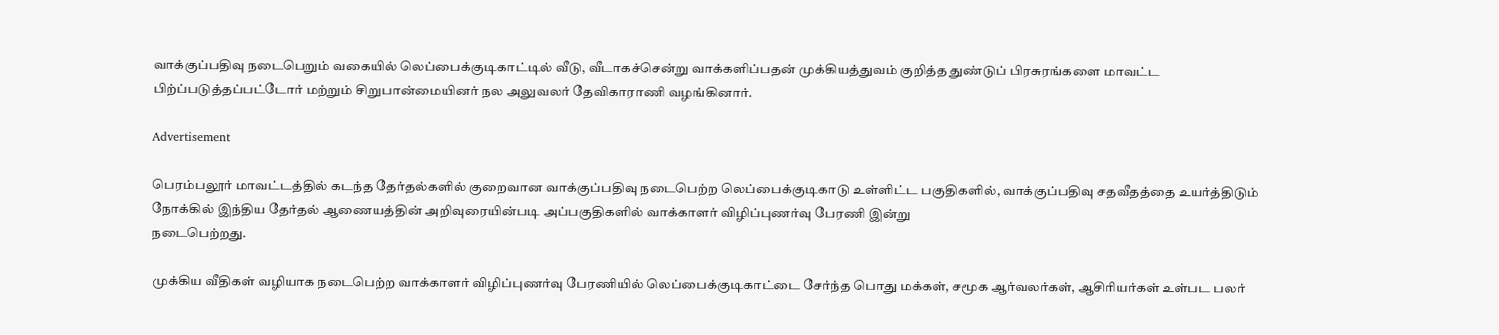வாக்குப்பதிவு நடைபெறும் வகையில் லெப்பைக்குடிகாட்டில் வீடு, வீடாகச்சென்று வாக்களிப்பதன் முக்கியத்துவம் குறித்த துண்டுப் பிரசுரங்களை மாவட்ட பிற்ப்படுத்தப்பட்டோர் மற்றும் சிறுபான்மையினர் நல அலுவலர் தேவிகாராணி வழங்கினார்.

Advertisement

பெரம்பலூர் மாவட்டத்தில் கடந்த தேர்தல்களில் குறைவான வாக்குப்பதிவு நடைபெற்ற லெப்பைக்குடிகாடு உள்ளிட்ட பகுதிகளில், வாக்குப்பதிவு சதவீதத்தை உயர்த்திடும் நோக்கில் இந்திய தேர்தல் ஆணையத்தின் அறிவுரையின்படி அப்பகுதிகளில் வாக்காளர் விழிப்புணர்வு பேரணி இன்று
நடைபெற்றது.

முக்கிய வீதிகள் வழியாக நடைபெற்ற வாக்காளர் விழிப்புணர்வு பேரணியில் லெப்பைக்குடிகாட்டை சேர்ந்த பொது மக்கள், சமூக ஆர்வலர்கள், ஆசிரியர்கள் உள்பட பலர்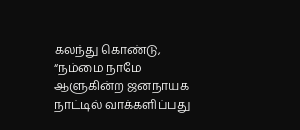கலந்து கொண்டு, “நம்மை நாமே ஆளுகின்ற ஜனநாயக நாட்டில் வாக்களிப்பது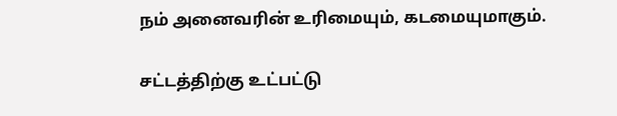நம் அனைவரின் உரிமையும், கடமையுமாகும்.

சட்டத்திற்கு உட்பட்டு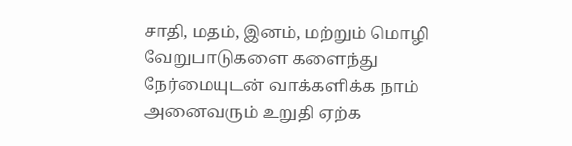சாதி, மதம், இனம், மற்றும் மொழி வேறுபாடுகளை களைந்து நேர்மையுடன் வாக்களிக்க நாம் அனைவரும் உறுதி ஏற்க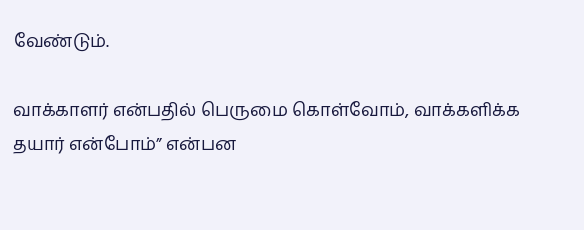வேண்டும்.

வாக்காளர் என்பதில் பெருமை கொள்வோம், வாக்களிக்க தயார் என்போம்” என்பன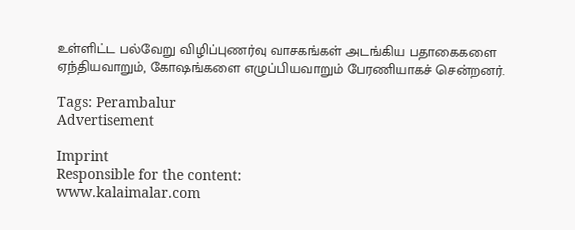உள்ளிட்ட பல்வேறு விழிப்புணர்வு வாசகங்கள் அடங்கிய பதாகைகளை ஏந்தியவாறும், கோஷங்களை எழுப்பியவாறும் பேரணியாகச் சென்றனர்.

Tags: Perambalur
Advertisement

Imprint
Responsible for the content:
www.kalaimalar.com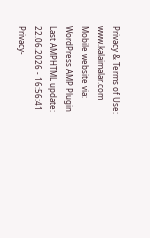Privacy & Terms of Use:
www.kalaimalar.com
Mobile website via:
WordPress AMP Plugin
Last AMPHTML update:
22.06.2026 - 16:56:41
Privacy-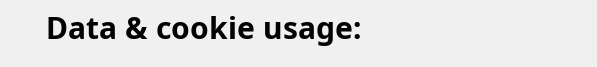Data & cookie usage: